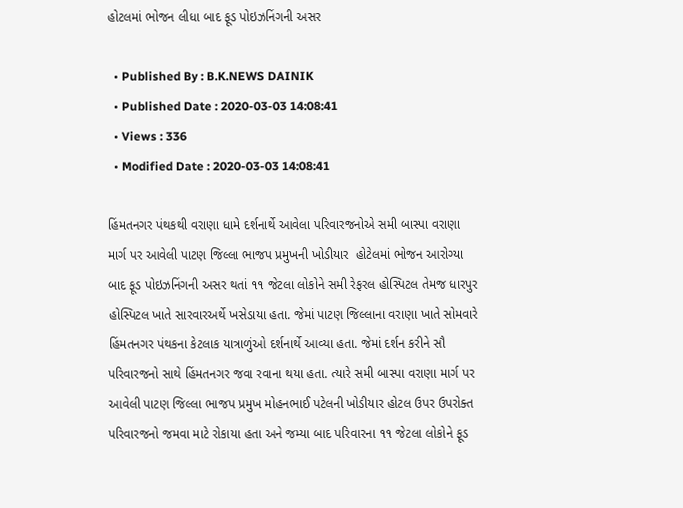હોટલમાં ભોજન લીધા બાદ ફૂડ પોઇઝનિંગની અસર

  • Published By : B.K.NEWS DAINIK
  • Published Date : 2020-03-03 14:08:41
  • Views : 336
  • Modified Date : 2020-03-03 14:08:41

હિંમતનગર પંથકથી વરાણા ધામે દર્શનાર્થે આવેલા પરિવારજનોએ સમી બાસ્પા વરાણા માર્ગ પર આવેલી પાટણ જિલ્લા ભાજપ પ્રમુખની ખોડીયાર  હોટેલમાં ભોજન આરોગ્યા બાદ ફૂડ પોઇઝનિંગની અસર થતાં ૧૧ જેટલા લોકોને સમી રેફરલ હોસ્પિટલ તેમજ ધારપુર હોસ્પિટલ ખાતે સારવારઅર્થે ખસેડાયા હતા. જેમાં પાટણ જિલ્લાના વરાણા ખાતે સોમવારે હિંમતનગર પંથકના કેટલાક યાત્રાળુંઓ દર્શનાર્થે આવ્યા હતા. જેમાં દર્શન કરીને સૌ પરિવારજનો સાથે હિંમતનગર જવા રવાના થયા હતા. ત્યારે સમી બાસ્પા વરાણા માર્ગ પર આવેલી પાટણ જિલ્લા ભાજપ પ્રમુખ મોહનભાઈ પટેલની ખોડીયાર હોટલ ઉપર ઉપરોક્ત પરિવારજનો જમવા માટે રોકાયા હતા અને જમ્યા બાદ પરિવારના ૧૧ જેટલા લોકોને ફૂડ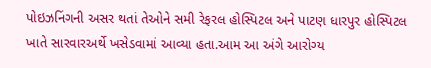પોઇઝનિંગની અસર થતાં તેઓને સમી રેફરલ હોસ્પિટલ અને પાટણ ધારપુર હોસ્પિટલ ખાતે સારવારઅર્થે ખસેડવામાં આવ્યા હતા.આમ આ અંગે આરોગ્ય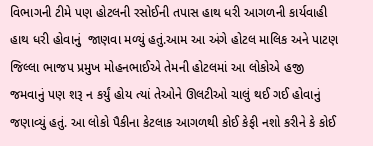વિભાગની ટીમે પણ હોટલની રસોઈની તપાસ હાથ ધરી આગળની કાર્યવાહી હાથ ધરી હોવાનું  જાણવા મળ્યું હતું.આમ આ અંગે હોટલ માલિક અને પાટણ જિલ્લા ભાજપ પ્રમુખ મોહનભાઈએ તેમની હોટલમાં આ લોકોએ હજી જમવાનું પણ શરૂ ન કર્યું હોય ત્યાં તેઓને ઊલટીઓ ચાલું થઈ ગઈ હોવાનું જણાવ્યું હતું. આ લોકો પૈકીના કેટલાક આગળથી કોઈ કેફી નશો કરીને કે કોઈ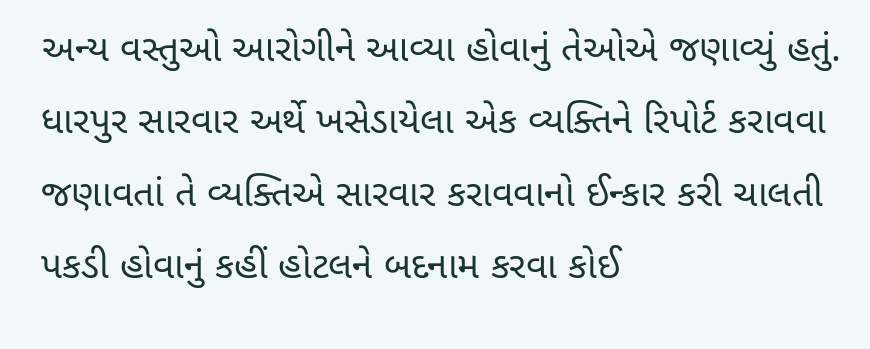અન્ય વસ્તુઓ આરોગીને આવ્યા હોવાનું તેઓએ જણાવ્યું હતું. ધારપુર સારવાર અર્થે ખસેડાયેલા એક વ્યક્તિને રિપોર્ટ કરાવવા જણાવતાં તે વ્યક્તિએ સારવાર કરાવવાનો ઈન્કાર કરી ચાલતી પકડી હોવાનું કહીં હોટલને બદનામ કરવા કોઈ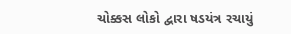ચોક્કસ લોકો દ્વારા ષડયંત્ર રચાયું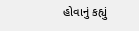હોવાનું કહ્યું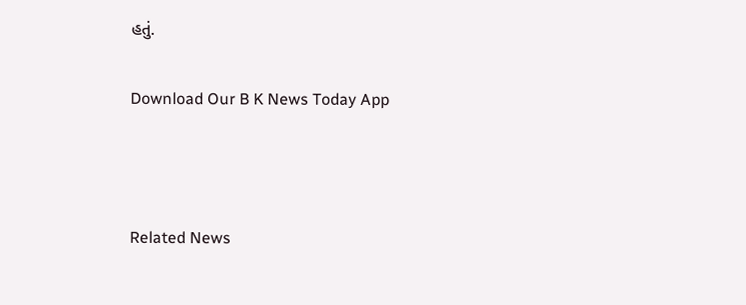હતું.

Download Our B K News Today App



Related News